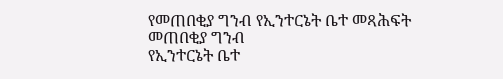የመጠበቂያ ግንብ የኢንተርኔት ቤተ መጻሕፍት
መጠበቂያ ግንብ
የኢንተርኔት ቤተ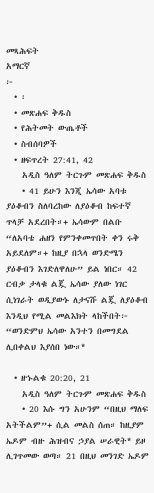መጻሕፍት
አማርኛ
፦
  • ፡
  • መጽሐፍ ቅዱስ
  • የሕትመት ውጤቶች
  • ስብሰባዎች
  • ዘፍጥረት 27:41, 42
    አዲስ ዓለም ትርጉም መጽሐፍ ቅዱስ
    • 41 ይሁን እንጂ ኤሳው አባቱ ያዕቆብን ስለባረከው ለያዕቆብ ከፍተኛ ጥላቻ አደረበት።+ ኤሳውም በልቡ “ለአባቴ ሐዘን የምንቀመጥበት ቀን ሩቅ አይደለም።+ ከዚያ በኋላ ወንድሜን ያዕቆብን እገድለዋለሁ” ይል ነበር። 42 ርብቃ ታላቁ ልጇ ኤሳው ያለው ነገር ሲነገራት ወዲያውኑ ለታናሹ ልጇ ለያዕቆብ እንዲህ የሚል መልእክት ላከችበት፦ “ወንድምህ ኤሳው አንተን በመግደል ሊበቀልህ እያሰበ ነው።*

  • ዘኁልቁ 20:20, 21
    አዲስ ዓለም ትርጉም መጽሐፍ ቅዱስ
    • 20 እሱ ግን አሁንም “በዚህ ማለፍ አትችልም”+ ሲል መልስ ሰጠ። ከዚያም ኤዶም ብዙ ሕዝብና ኃያል ሠራዊት* ይዞ ሊገጥመው ወጣ። 21 በዚህ መንገድ ኤዶም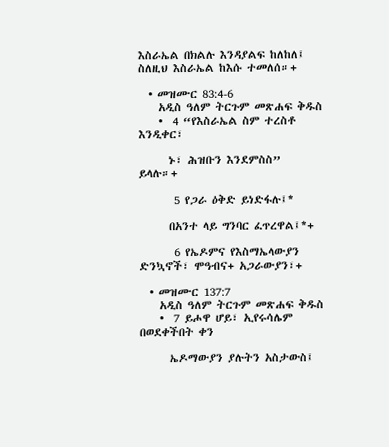እስራኤል በክልሉ እንዳያልፍ ከለከለ፤ ስለዚህ እስራኤል ከእሱ ተመለሰ።+

  • መዝሙር 83:4-6
    አዲስ ዓለም ትርጉም መጽሐፍ ቅዱስ
    •  4 “የእስራኤል ስም ተረስቶ እንዲቀር፣

      ኑ፣ ሕዝቡን እንደምስስ” ይላሉ።+

       5 የጋራ ዕቅድ ይነድፋሉ፤*

      በአንተ ላይ ግንባር ፈጥረዋል፤*+

       6 የኤዶምና የእስማኤላውያን ድንኳኖች፣ ሞዓብና+ አጋራውያን፣+

  • መዝሙር 137:7
    አዲስ ዓለም ትርጉም መጽሐፍ ቅዱስ
    •  7 ይሖዋ ሆይ፣ ኢየሩሳሌም በወደቀችበት ቀን

      ኤዶማውያን ያሉትን አስታውስ፤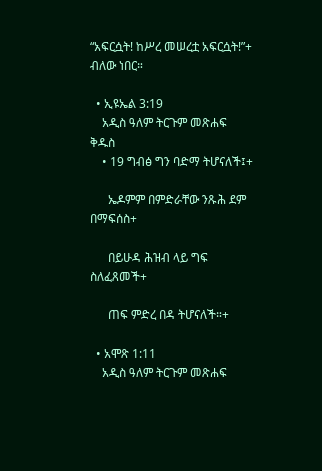“አፍርሷት! ከሥረ መሠረቷ አፍርሷት!”+ ብለው ነበር።

  • ኢዩኤል 3:19
    አዲስ ዓለም ትርጉም መጽሐፍ ቅዱስ
    • 19 ግብፅ ግን ባድማ ትሆናለች፤+

      ኤዶምም በምድራቸው ንጹሕ ደም በማፍሰስ+

      በይሁዳ ሕዝብ ላይ ግፍ ስለፈጸመች+

      ጠፍ ምድረ በዳ ትሆናለች።+

  • አሞጽ 1:11
    አዲስ ዓለም ትርጉም መጽሐፍ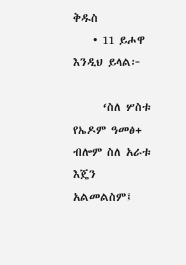ቅዱስ
    • 11 ይሖዋ እንዲህ ይላል፦

      ‘ስለ ሦስቱ የኤዶም ዓመፅ+ ብሎም ስለ አራቱ እጄን አልመልስም፤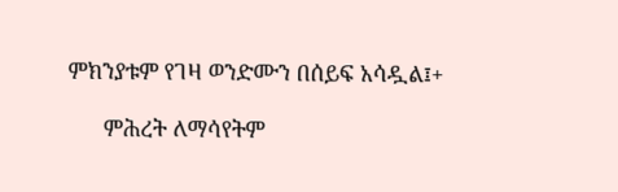ምክንያቱም የገዛ ወንድሙን በሰይፍ አሳዷል፤+

      ምሕረት ለማሳየትም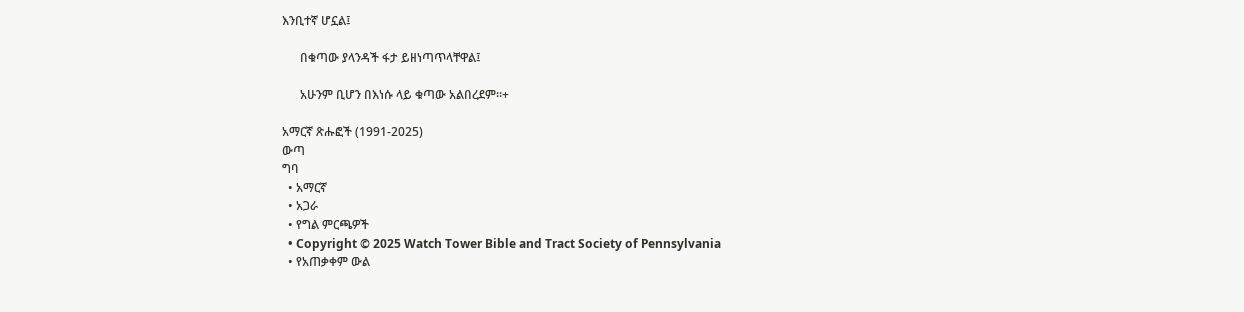እንቢተኛ ሆኗል፤

      በቁጣው ያላንዳች ፋታ ይዘነጣጥላቸዋል፤

      አሁንም ቢሆን በእነሱ ላይ ቁጣው አልበረደም።+

አማርኛ ጽሑፎች (1991-2025)
ውጣ
ግባ
  • አማርኛ
  • አጋራ
  • የግል ምርጫዎች
  • Copyright © 2025 Watch Tower Bible and Tract Society of Pennsylvania
  • የአጠቃቀም ውል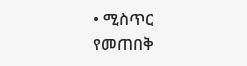• ሚስጥር የመጠበቅ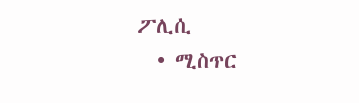ፖሊሲ
  • ሚስጥር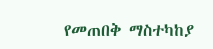የመጠበቅ ማስተካከያ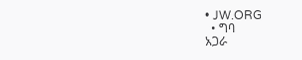• JW.ORG
  • ግባ
አጋራ